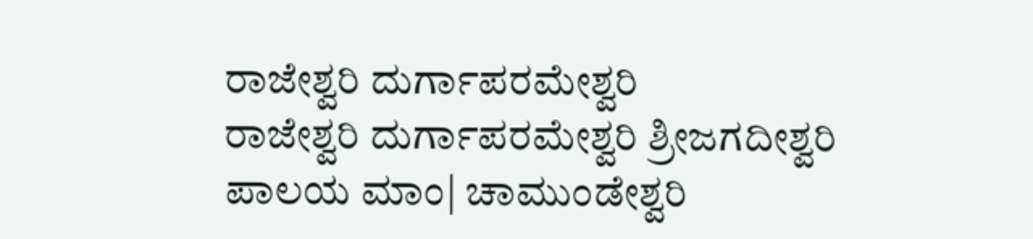ರಾಜೇಶ್ವರಿ ದುರ್ಗಾಪರಮೇಶ್ವರಿ
ರಾಜೇಶ್ವರಿ ದುರ್ಗಾಪರಮೇಶ್ವರಿ ಶ್ರೀಜಗದೀಶ್ವರಿ ಪಾಲಯ ಮಾಂ| ಚಾಮುಂಡೇಶ್ವರಿ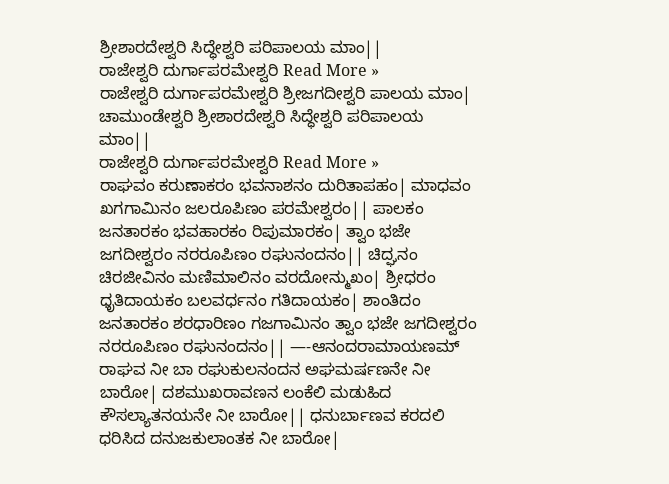ಶ್ರೀಶಾರದೇಶ್ವರಿ ಸಿದ್ಧೇಶ್ವರಿ ಪರಿಪಾಲಯ ಮಾಂ||
ರಾಜೇಶ್ವರಿ ದುರ್ಗಾಪರಮೇಶ್ವರಿ Read More »
ರಾಜೇಶ್ವರಿ ದುರ್ಗಾಪರಮೇಶ್ವರಿ ಶ್ರೀಜಗದೀಶ್ವರಿ ಪಾಲಯ ಮಾಂ| ಚಾಮುಂಡೇಶ್ವರಿ ಶ್ರೀಶಾರದೇಶ್ವರಿ ಸಿದ್ಧೇಶ್ವರಿ ಪರಿಪಾಲಯ ಮಾಂ||
ರಾಜೇಶ್ವರಿ ದುರ್ಗಾಪರಮೇಶ್ವರಿ Read More »
ರಾಘವಂ ಕರುಣಾಕರಂ ಭವನಾಶನಂ ದುರಿತಾಪಹಂ| ಮಾಧವಂ ಖಗಗಾಮಿನಂ ಜಲರೂಪಿಣಂ ಪರಮೇಶ್ವರಂ|| ಪಾಲಕಂ ಜನತಾರಕಂ ಭವಹಾರಕಂ ರಿಪುಮಾರಕಂ| ತ್ವಾಂ ಭಜೇ ಜಗದೀಶ್ವರಂ ನರರೂಪಿಣಂ ರಘುನಂದನಂ|| ಚಿದ್ಘನಂ ಚಿರಜೀವಿನಂ ಮಣಿಮಾಲಿನಂ ವರದೋನ್ಮುಖಂ| ಶ್ರೀಧರಂ ಧೃತಿದಾಯಕಂ ಬಲವರ್ಧನಂ ಗತಿದಾಯಕಂ| ಶಾಂತಿದಂ ಜನತಾರಕಂ ಶರಧಾರಿಣಂ ಗಜಗಾಮಿನಂ ತ್ವಾಂ ಭಜೇ ಜಗದೀಶ್ವರಂ ನರರೂಪಿಣಂ ರಘುನಂದನಂ|| —-ಆನಂದರಾಮಾಯಣಮ್
ರಾಘವ ನೀ ಬಾ ರಘುಕುಲನಂದನ ಅಘಮರ್ಷಣನೇ ನೀ ಬಾರೋ| ದಶಮುಖರಾವಣನ ಲಂಕೆಲಿ ಮಡುಹಿದ ಕೌಸಲ್ಯಾತನಯನೇ ನೀ ಬಾರೋ|| ಧನುರ್ಬಾಣವ ಕರದಲಿ ಧರಿಸಿದ ದನುಜಕುಲಾಂತಕ ನೀ ಬಾರೋ|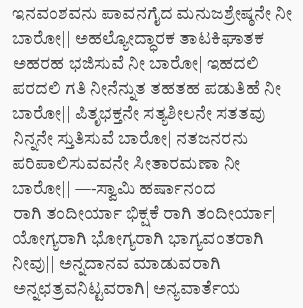ಇನವಂಶವನು ಪಾವನಗೈದ ಮನುಜಶ್ರೇಷ್ಠನೇ ನೀ ಬಾರೋ|| ಅಹಲ್ಯೋದ್ಧಾರಕ ತಾಟಕಿಘಾತಕ ಅಹರಹ ಭಜಿಸುವೆ ನೀ ಬಾರೋ| ಇಹದಲಿ ಪರದಲಿ ಗತಿ ನೀನೆನ್ನುತ ತಹತಹ ಪಡುತಿಹೆ ನೀ ಬಾರೋ|| ಪಿತೃಭಕ್ತನೇ ಸತ್ಯಶೀಲನೇ ಸತತವು ನಿನ್ನನೇ ಸ್ತುತಿಸುವೆ ಬಾರೋ| ನತಜನರನು ಪರಿಪಾಲಿಸುವವನೇ ಸೀತಾರಮಣಾ ನೀ ಬಾರೋ|| —-ಸ್ವಾಮಿ ಹರ್ಷಾನಂದ
ರಾಗಿ ತಂದೀರ್ಯಾ ಭಿಕ್ಷಕೆ ರಾಗಿ ತಂದೀರ್ಯಾ| ಯೋಗ್ಯರಾಗಿ ಭೋಗ್ಯರಾಗಿ ಭಾಗ್ಯವಂತರಾಗಿ ನೀವು|| ಅನ್ನದಾನವ ಮಾಡುವರಾಗಿ ಅನ್ನಛತ್ರವನಿಟ್ಟವರಾಗಿ| ಅನ್ಯವಾರ್ತೆಯ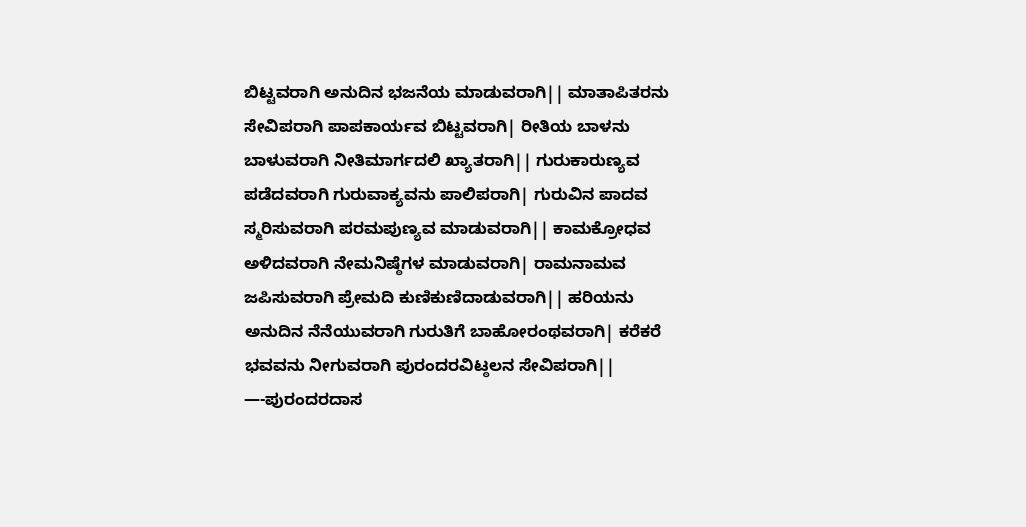ಬಿಟ್ಟವರಾಗಿ ಅನುದಿನ ಭಜನೆಯ ಮಾಡುವರಾಗಿ|| ಮಾತಾಪಿತರನು ಸೇವಿಪರಾಗಿ ಪಾಪಕಾರ್ಯವ ಬಿಟ್ಟವರಾಗಿ| ರೀತಿಯ ಬಾಳನು ಬಾಳುವರಾಗಿ ನೀತಿಮಾರ್ಗದಲಿ ಖ್ಯಾತರಾಗಿ|| ಗುರುಕಾರುಣ್ಯವ ಪಡೆದವರಾಗಿ ಗುರುವಾಕ್ಯವನು ಪಾಲಿಪರಾಗಿ| ಗುರುವಿನ ಪಾದವ ಸ್ಮರಿಸುವರಾಗಿ ಪರಮಪುಣ್ಯವ ಮಾಡುವರಾಗಿ|| ಕಾಮಕ್ರೋಧವ ಅಳಿದವರಾಗಿ ನೇಮನಿಷ್ಠೆಗಳ ಮಾಡುವರಾಗಿ| ರಾಮನಾಮವ ಜಪಿಸುವರಾಗಿ ಪ್ರೇಮದಿ ಕುಣಿಕುಣಿದಾಡುವರಾಗಿ|| ಹರಿಯನು ಅನುದಿನ ನೆನೆಯುವರಾಗಿ ಗುರುತಿಗೆ ಬಾಹೋರಂಥವರಾಗಿ| ಕರೆಕರೆ ಭವವನು ನೀಗುವರಾಗಿ ಪುರಂದರವಿಟ್ಠಲನ ಸೇವಿಪರಾಗಿ|| —-ಪುರಂದರದಾಸ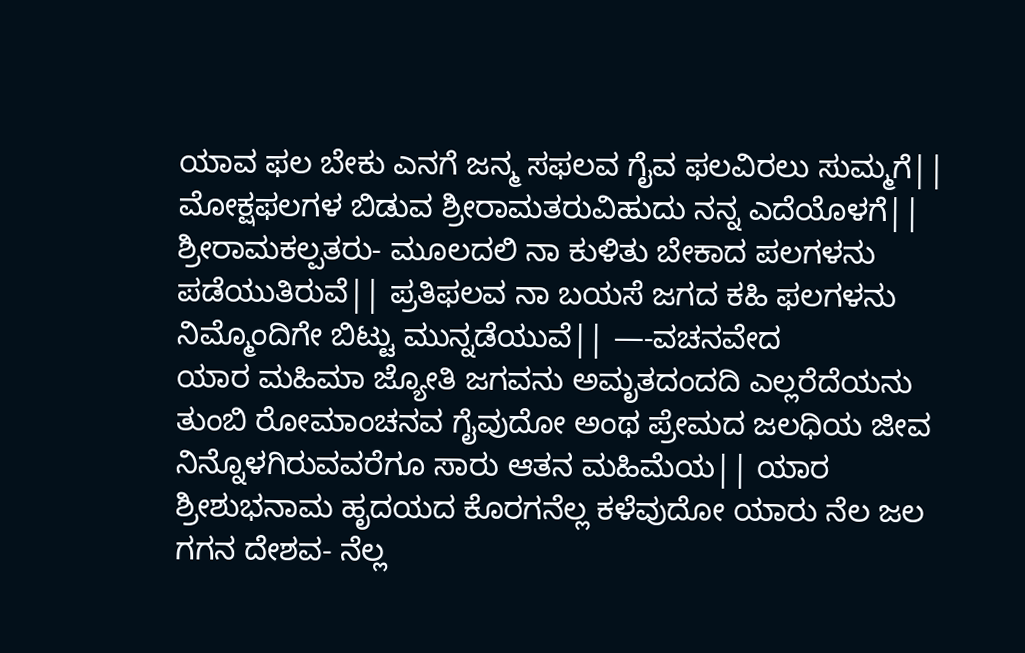ಯಾವ ಫಲ ಬೇಕು ಎನಗೆ ಜನ್ಮ ಸಫಲವ ಗೈವ ಫಲವಿರಲು ಸುಮ್ಮಗೆ|| ಮೋಕ್ಷಫಲಗಳ ಬಿಡುವ ಶ್ರೀರಾಮತರುವಿಹುದು ನನ್ನ ಎದೆಯೊಳಗೆ|| ಶ್ರೀರಾಮಕಲ್ಪತರು- ಮೂಲದಲಿ ನಾ ಕುಳಿತು ಬೇಕಾದ ಪಲಗಳನು ಪಡೆಯುತಿರುವೆ|| ಪ್ರತಿಫಲವ ನಾ ಬಯಸೆ ಜಗದ ಕಹಿ ಫಲಗಳನು ನಿಮ್ಮೊಂದಿಗೇ ಬಿಟ್ಟು ಮುನ್ನಡೆಯುವೆ|| —-ವಚನವೇದ
ಯಾರ ಮಹಿಮಾ ಜ್ಯೋತಿ ಜಗವನು ಅಮೃತದಂದದಿ ಎಲ್ಲರೆದೆಯನು ತುಂಬಿ ರೋಮಾಂಚನವ ಗೈವುದೋ ಅಂಥ ಪ್ರೇಮದ ಜಲಧಿಯ ಜೀವ ನಿನ್ನೊಳಗಿರುವವರೆಗೂ ಸಾರು ಆತನ ಮಹಿಮೆಯ|| ಯಾರ ಶ್ರೀಶುಭನಾಮ ಹೃದಯದ ಕೊರಗನೆಲ್ಲ ಕಳೆವುದೋ ಯಾರು ನೆಲ ಜಲ ಗಗನ ದೇಶವ- ನೆಲ್ಲ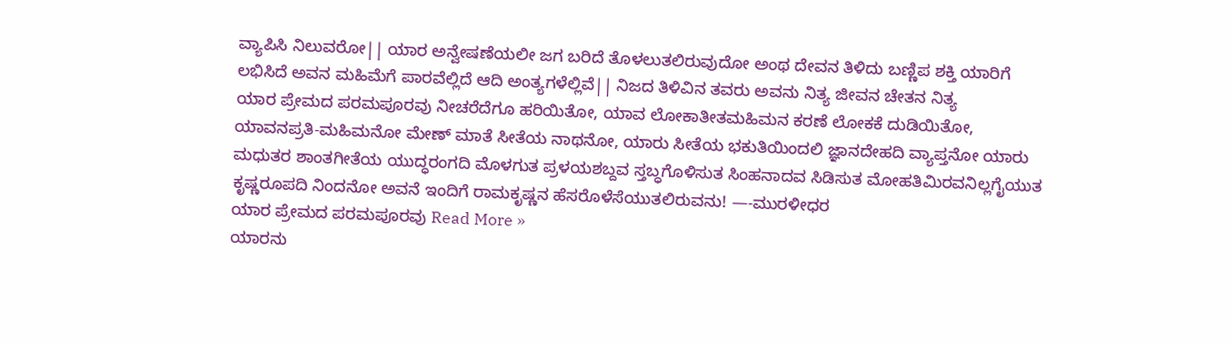ವ್ಯಾಪಿಸಿ ನಿಲುವರೋ|| ಯಾರ ಅನ್ವೇಷಣೆಯಲೀ ಜಗ ಬರಿದೆ ತೊಳಲುತಲಿರುವುದೋ ಅಂಥ ದೇವನ ತಿಳಿದು ಬಣ್ಣಿಪ ಶಕ್ತಿ ಯಾರಿಗೆ ಲಭಿಸಿದೆ ಅವನ ಮಹಿಮೆಗೆ ಪಾರವೆಲ್ಲಿದೆ ಆದಿ ಅಂತ್ಯಗಳೆಲ್ಲಿವೆ|| ನಿಜದ ತಿಳಿವಿನ ತವರು ಅವನು ನಿತ್ಯ ಜೀವನ ಚೇತನ ನಿತ್ಯ
ಯಾರ ಪ್ರೇಮದ ಪರಮಪೂರವು ನೀಚರೆದೆಗೂ ಹರಿಯಿತೋ, ಯಾವ ಲೋಕಾತೀತಮಹಿಮನ ಕರಣೆ ಲೋಕಕೆ ದುಡಿಯಿತೋ, ಯಾವನಪ್ರತಿ-ಮಹಿಮನೋ ಮೇಣ್ ಮಾತೆ ಸೀತೆಯ ನಾಥನೋ, ಯಾರು ಸೀತೆಯ ಭಕುತಿಯಿಂದಲಿ ಜ್ಞಾನದೇಹದಿ ವ್ಯಾಪ್ತನೋ ಯಾರು ಮಧುತರ ಶಾಂತಗೀತೆಯ ಯುದ್ಧರಂಗದಿ ಮೊಳಗುತ ಪ್ರಳಯಶಬ್ದವ ಸ್ತಬ್ಧಗೊಳಿಸುತ ಸಿಂಹನಾದವ ಸಿಡಿಸುತ ಮೋಹತಿಮಿರವನಿಲ್ಲಗೈಯುತ ಕೃಷ್ಣರೂಪದಿ ನಿಂದನೋ ಅವನೆ ಇಂದಿಗೆ ರಾಮಕೃಷ್ಣನ ಹೆಸರೊಳೆಸೆಯುತಲಿರುವನು! —-ಮುರಳೀಧರ
ಯಾರ ಪ್ರೇಮದ ಪರಮಪೂರವು Read More »
ಯಾರನು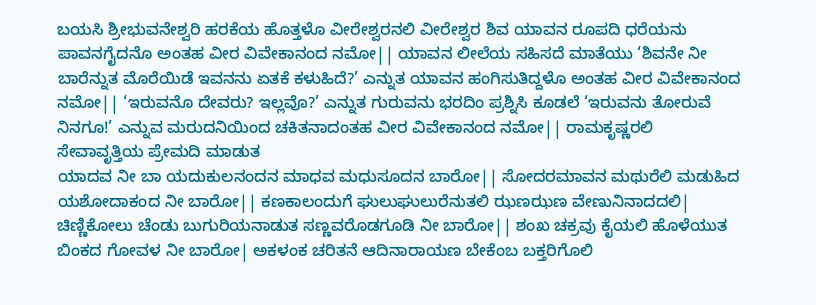ಬಯಸಿ ಶ್ರೀಭುವನೇಶ್ವರಿ ಹರಕೆಯ ಹೊತ್ತಳೊ ವೀರೇಶ್ವರನಲಿ ವೀರೇಶ್ವರ ಶಿವ ಯಾವನ ರೂಪದಿ ಧರೆಯನು ಪಾವನಗೈದನೊ ಅಂತಹ ವೀರ ವಿವೇಕಾನಂದ ನಮೋ|| ಯಾವನ ಲೀಲೆಯ ಸಹಿಸದೆ ಮಾತೆಯು ‘ಶಿವನೇ ನೀ ಬಾರೆನ್ನುತ ಮೊರೆಯಿಡೆ ಇವನನು ಏತಕೆ ಕಳುಹಿದೆ?’ ಎನ್ನುತ ಯಾವನ ಹಂಗಿಸುತಿದ್ದಳೊ ಅಂತಹ ವೀರ ವಿವೇಕಾನಂದ ನಮೋ|| ‘ಇರುವನೊ ದೇವರು? ಇಲ್ಲವೊ?’ ಎನ್ನುತ ಗುರುವನು ಭರದಿಂ ಪ್ರಶ್ನಿಸಿ ಕೂಡಲೆ ‘ಇರುವನು ತೋರುವೆ ನಿನಗೂ!’ ಎನ್ನುವ ಮರುದನಿಯಿಂದ ಚಕಿತನಾದಂತಹ ವೀರ ವಿವೇಕಾನಂದ ನಮೋ|| ರಾಮಕೃಷ್ಣರಲಿ ಸೇವಾವೃತ್ತಿಯ ಪ್ರೇಮದಿ ಮಾಡುತ
ಯಾದವ ನೀ ಬಾ ಯದುಕುಲನಂದನ ಮಾಧವ ಮಧುಸೂದನ ಬಾರೋ|| ಸೋದರಮಾವನ ಮಥುರೆಲಿ ಮಡುಹಿದ ಯಶೋದಾಕಂದ ನೀ ಬಾರೋ|| ಕಣಕಾಲಂದುಗೆ ಘುಲುಘುಲುರೆನುತಲಿ ಝಣಝಣ ವೇಣುನಿನಾದದಲಿ| ಚಿಣ್ಣಿಕೋಲು ಚೆಂಡು ಬುಗುರಿಯನಾಡುತ ಸಣ್ಣವರೊಡಗೂಡಿ ನೀ ಬಾರೋ|| ಶಂಖ ಚಕ್ರವು ಕೈಯಲಿ ಹೊಳೆಯುತ ಬಿಂಕದ ಗೋವಳ ನೀ ಬಾರೋ| ಅಕಳಂಕ ಚರಿತನೆ ಆದಿನಾರಾಯಣ ಬೇಕೆಂಬ ಬಕ್ತರಿಗೊಲಿ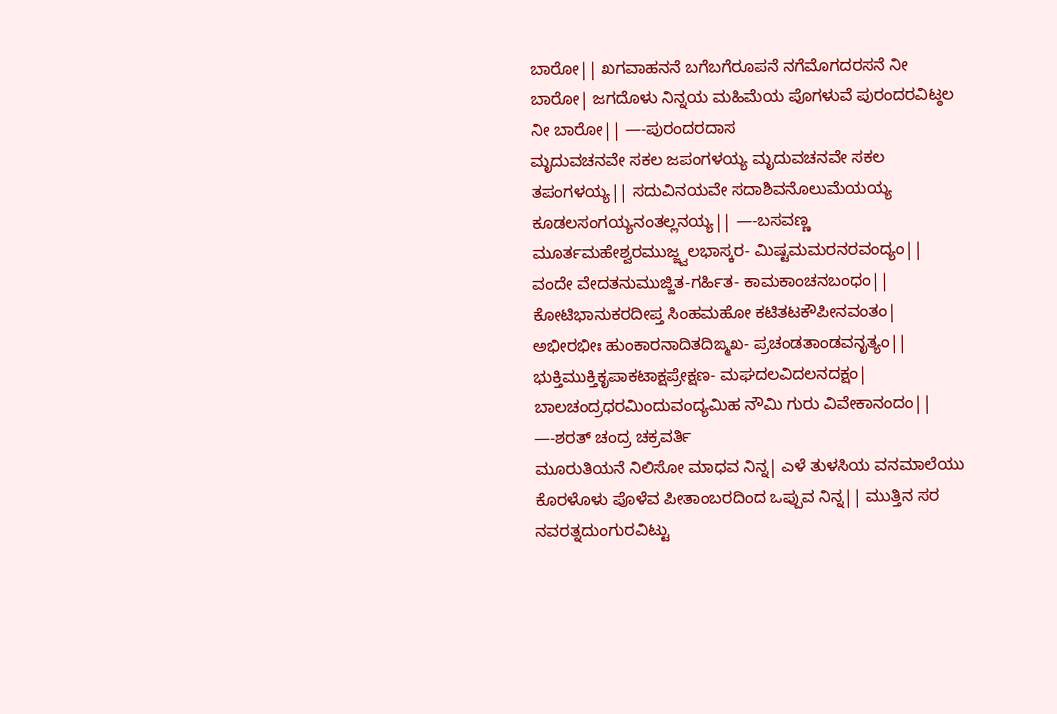ಬಾರೋ|| ಖಗವಾಹನನೆ ಬಗೆಬಗೆರೂಪನೆ ನಗೆಮೊಗದರಸನೆ ನೀ ಬಾರೋ| ಜಗದೊಳು ನಿನ್ನಯ ಮಹಿಮೆಯ ಪೊಗಳುವೆ ಪುರಂದರವಿಟ್ಠಲ ನೀ ಬಾರೋ|| —-ಪುರಂದರದಾಸ
ಮೃದುವಚನವೇ ಸಕಲ ಜಪಂಗಳಯ್ಯ ಮೃದುವಚನವೇ ಸಕಲ ತಪಂಗಳಯ್ಯ|| ಸದುವಿನಯವೇ ಸದಾಶಿವನೊಲುಮೆಯಯ್ಯ ಕೂಡಲಸಂಗಯ್ಯನಂತಲ್ಲನಯ್ಯ|| —-ಬಸವಣ್ಣ
ಮೂರ್ತಮಹೇಶ್ವರಮುಜ್ಜ್ವಲಭಾಸ್ಕರ- ಮಿಷ್ಟಮಮರನರವಂದ್ಯಂ|| ವಂದೇ ವೇದತನುಮುಜ್ಜಿತ-ಗರ್ಹಿತ- ಕಾಮಕಾಂಚನಬಂಧಂ|| ಕೋಟಿಭಾನುಕರದೀಪ್ತ ಸಿಂಹಮಹೋ ಕಟಿತಟಕೌಪೀನವಂತಂ| ಅಭೀರಭೀಃ ಹುಂಕಾರನಾದಿತದಿಙ್ಮಖ- ಪ್ರಚಂಡತಾಂಡವನೃತ್ಯಂ|| ಭುಕ್ತಿಮುಕ್ತಿಕೃಪಾಕಟಾಕ್ಷಪ್ರೇಕ್ಷಣ- ಮಘದಲವಿದಲನದಕ್ಷಂ| ಬಾಲಚಂದ್ರಧರಮಿಂದುವಂದ್ಯಮಿಹ ನೌಮಿ ಗುರು ವಿವೇಕಾನಂದಂ|| —-ಶರತ್ ಚಂದ್ರ ಚಕ್ರವರ್ತಿ
ಮೂರುತಿಯನೆ ನಿಲಿಸೋ ಮಾಧವ ನಿನ್ನ| ಎಳೆ ತುಳಸಿಯ ವನಮಾಲೆಯು ಕೊರಳೊಳು ಪೊಳೆವ ಪೀತಾಂಬರದಿಂದ ಒಪ್ಪುವ ನಿನ್ನ|| ಮುತ್ತಿನ ಸರ ನವರತ್ನದುಂಗುರವಿಟ್ಟು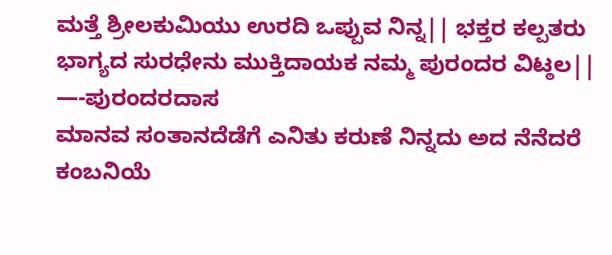ಮತ್ತೆ ಶ್ರೀಲಕುಮಿಯು ಉರದಿ ಒಪ್ಪುವ ನಿನ್ನ|| ಭಕ್ತರ ಕಲ್ಪತರು ಭಾಗ್ಯದ ಸುರಧೇನು ಮುಕ್ತಿದಾಯಕ ನಮ್ಮ ಪುರಂದರ ವಿಟ್ಠಲ|| —-ಪುರಂದರದಾಸ
ಮಾನವ ಸಂತಾನದೆಡೆಗೆ ಎನಿತು ಕರುಣೆ ನಿನ್ನದು ಅದ ನೆನೆದರೆ ಕಂಬನಿಯೆ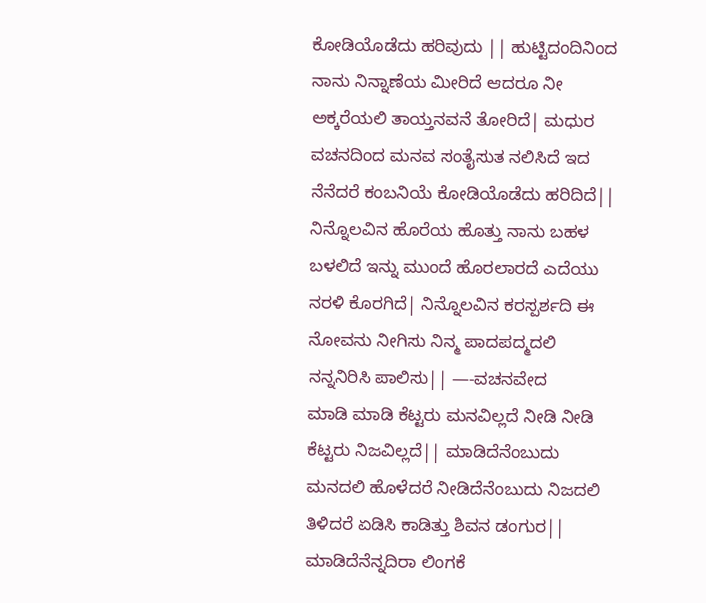ಕೋಡಿಯೊಡೆದು ಹರಿವುದು || ಹುಟ್ಟಿದಂದಿನಿಂದ ನಾನು ನಿನ್ನಾಣೆಯ ಮೀರಿದೆ ಆದರೂ ನೀ ಅಕ್ಕರೆಯಲಿ ತಾಯ್ತನವನೆ ತೋರಿದೆ| ಮಧುರ ವಚನದಿಂದ ಮನವ ಸಂತೈಸುತ ನಲಿಸಿದೆ ಇದ ನೆನೆದರೆ ಕಂಬನಿಯೆ ಕೋಡಿಯೊಡೆದು ಹರಿದಿದೆ|| ನಿನ್ನೊಲವಿನ ಹೊರೆಯ ಹೊತ್ತು ನಾನು ಬಹಳ ಬಳಲಿದೆ ಇನ್ನು ಮುಂದೆ ಹೊರಲಾರದೆ ಎದೆಯು ನರಳಿ ಕೊರಗಿದೆ| ನಿನ್ನೊಲವಿನ ಕರಸ್ಪರ್ಶದಿ ಈ ನೋವನು ನೀಗಿಸು ನಿನ್ಮ ಪಾದಪದ್ಮದಲಿ ನನ್ನನಿರಿಸಿ ಪಾಲಿಸು|| —-ವಚನವೇದ
ಮಾಡಿ ಮಾಡಿ ಕೆಟ್ಟರು ಮನವಿಲ್ಲದೆ ನೀಡಿ ನೀಡಿ ಕೆಟ್ಟರು ನಿಜವಿಲ್ಲದೆ|| ಮಾಡಿದೆನೆಂಬುದು ಮನದಲಿ ಹೊಳೆದರೆ ನೀಡಿದೆನೆಂಬುದು ನಿಜದಲಿ ತಿಳಿದರೆ ಏಡಿಸಿ ಕಾಡಿತ್ತು ಶಿವನ ಡಂಗುರ|| ಮಾಡಿದೆನೆನ್ನದಿರಾ ಲಿಂಗಕೆ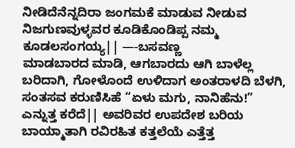ನೀಡಿದೆನೆನ್ನದಿರಾ ಜಂಗಮಕೆ ಮಾಡುವ ನೀಡುವ ನಿಜಗುಣವುಳ್ಳವರ ಕೂಡಿಕೊಂಡಿಪ್ಪ ನಮ್ಮ ಕೂಡಲಸಂಗಯ್ಯ|| —-ಬಸವಣ್ಣ
ಮಾಡಬಾರದ ಮಾಡಿ, ಆಗಬಾರದು ಆಗಿ ಬಾಳೆಲ್ಲ ಬರಿದಾಗಿ, ಗೋಳೊಂದೆ ಉಳಿದಾಗ ಅಂತರಾಳದಿ ಬೆಳಗಿ, ಸಂತಸವ ಕರುಣಿಸಿಹೆ “ಏಳು ಮಗು, ನಾನಿಹೆನು!” ಎನ್ನುತ್ತ ಕರೆದೆ|| ಅವರಿವರ ಉಪದೇಶ ಬರಿಯ ಬಾಯ್ಮಾತಾಗಿ ರವಿರಹಿತ ಕತ್ತಲೆಯೆ ಎತ್ತೆತ್ತ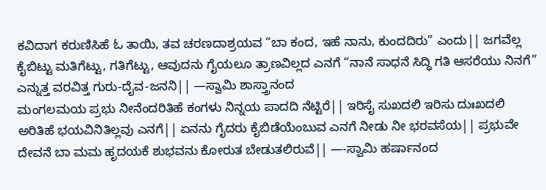ಕವಿದಾಗ ಕರುಣಿಸಿಹೆ ಓ ತಾಯಿ, ತವ ಚರಣದಾಶ್ರಯವ “ಬಾ ಕಂದ, ಇಹೆ ನಾನು, ಕುಂದದಿರು” ಎಂದು|| ಜಗವೆಲ್ಲ ಕೈಬಿಟ್ಟು ಮತಿಗೆಟ್ಟು, ಗತಿಗೆಟ್ಟು, ಆವುದನು ಗೈಯಲೂ ತ್ರಾಣವಿಲ್ಲದ ಎನಗೆ “ನಾನೆ ಸಾಧನೆ ಸಿದ್ಧಿ ಗತಿ ಆಸರೆಯು ನಿನಗೆ” ಎನ್ನುತ್ತ ವರವಿತ್ತ ಗುರು-ದೈವ-ಜನನಿ|| —ಸ್ವಾಮಿ ಶಾಸ್ತ್ರಾನಂದ
ಮಂಗಲಮಯ ಪ್ರಭು ನೀನೆಂದರಿತಿಹೆ ಕಂಗಳು ನಿನ್ನಯ ಪಾದದಿ ನೆಟ್ಟಿರೆ|| ಇರಿಸೈ ಸುಖದಲಿ ಇರಿಸು ದುಃಖದಲಿ ಅರಿತಿಹೆ ಭಯವಿನಿತಿಲ್ಲವು ಎನಗೆ|| ಏನನು ಗೈದರು ಕೈಬಿಡೆಯೆಂಬುವ ಎನಗೆ ನೀಡು ನೀ ಭರವಸೆಯ|| ಪ್ರಭುವೇ ದೇವನೆ ಬಾ ಮಮ ಹೃದಯಕೆ ಶುಭವನು ಕೋರುತ ಬೇಡುತಲಿರುವೆ|| —-ಸ್ವಾಮಿ ಹರ್ಷಾನಂದ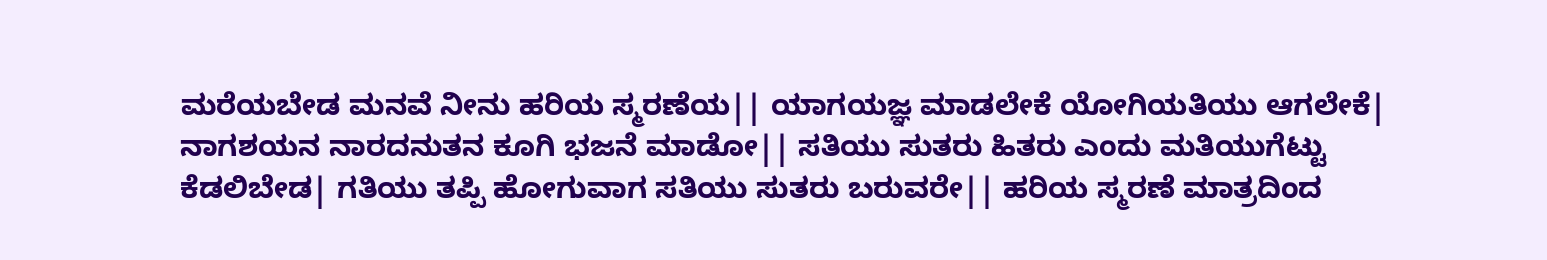ಮರೆಯಬೇಡ ಮನವೆ ನೀನು ಹರಿಯ ಸ್ಮರಣೆಯ|| ಯಾಗಯಜ್ಞ ಮಾಡಲೇಕೆ ಯೋಗಿಯತಿಯು ಆಗಲೇಕೆ| ನಾಗಶಯನ ನಾರದನುತನ ಕೂಗಿ ಭಜನೆ ಮಾಡೋ|| ಸತಿಯು ಸುತರು ಹಿತರು ಎಂದು ಮತಿಯುಗೆಟ್ಟು ಕೆಡಲಿಬೇಡ| ಗತಿಯು ತಪ್ಪಿ ಹೋಗುವಾಗ ಸತಿಯು ಸುತರು ಬರುವರೇ|| ಹರಿಯ ಸ್ಮರಣೆ ಮಾತ್ರದಿಂದ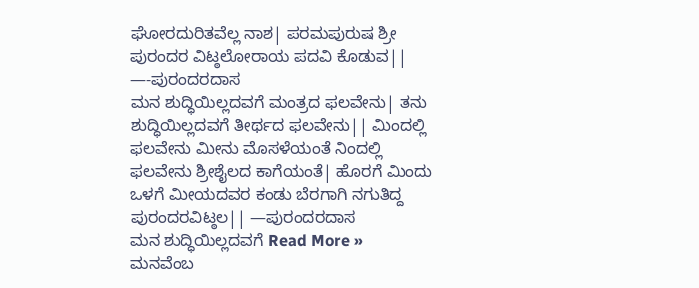ಘೋರದುರಿತವೆಲ್ಲ ನಾಶ| ಪರಮಪುರುಷ ಶ್ರೀ ಪುರಂದರ ವಿಟ್ಠಲೋರಾಯ ಪದವಿ ಕೊಡುವ|| —-ಪುರಂದರದಾಸ
ಮನ ಶುದ್ಧಿಯಿಲ್ಲದವಗೆ ಮಂತ್ರದ ಫಲವೇನು| ತನು ಶುದ್ಧಿಯಿಲ್ಲದವಗೆ ತೀರ್ಥದ ಫಲವೇನು|| ಮಿಂದಲ್ಲಿ ಫಲವೇನು ಮೀನು ಮೊಸಳೆಯಂತೆ ನಿಂದಲ್ಲಿ ಫಲವೇನು ಶ್ರೀಶೈಲದ ಕಾಗೆಯಂತೆ| ಹೊರಗೆ ಮಿಂದು ಒಳಗೆ ಮೀಯದವರ ಕಂಡು ಬೆರಗಾಗಿ ನಗುತಿದ್ದ ಪುರಂದರವಿಟ್ಠಲ|| —ಪುರಂದರದಾಸ
ಮನ ಶುದ್ಧಿಯಿಲ್ಲದವಗೆ Read More »
ಮನವೆಂಬ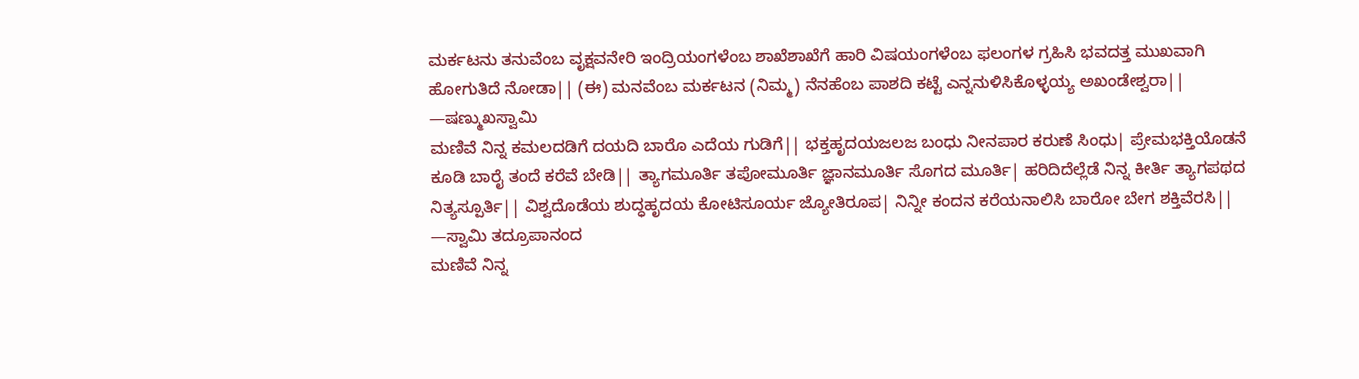ಮರ್ಕಟನು ತನುವೆಂಬ ವೃಕ್ಷವನೇರಿ ಇಂದ್ರಿಯಂಗಳೆಂಬ ಶಾಖೆಶಾಖೆಗೆ ಹಾರಿ ವಿಷಯಂಗಳೆಂಬ ಫಲಂಗಳ ಗ್ರಹಿಸಿ ಭವದತ್ತ ಮುಖವಾಗಿ ಹೋಗುತಿದೆ ನೋಡಾ|| (ಈ) ಮನವೆಂಬ ಮರ್ಕಟನ (ನಿಮ್ಮ) ನೆನಹೆಂಬ ಪಾಶದಿ ಕಟ್ಟೆ ಎನ್ನನುಳಿಸಿಕೊಳ್ಳಯ್ಯ ಅಖಂಡೇಶ್ವರಾ|| —ಷಣ್ಮುಖಸ್ವಾಮಿ
ಮಣಿವೆ ನಿನ್ನ ಕಮಲದಡಿಗೆ ದಯದಿ ಬಾರೊ ಎದೆಯ ಗುಡಿಗೆ|| ಭಕ್ತಹೃದಯಜಲಜ ಬಂಧು ನೀನಪಾರ ಕರುಣೆ ಸಿಂಧು| ಪ್ರೇಮಭಕ್ತಿಯೊಡನೆ ಕೂಡಿ ಬಾರೈ ತಂದೆ ಕರೆವೆ ಬೇಡಿ|| ತ್ಯಾಗಮೂರ್ತಿ ತಪೋಮೂರ್ತಿ ಜ್ಞಾನಮೂರ್ತಿ ಸೊಗದ ಮೂರ್ತಿ| ಹರಿದಿದೆಲ್ಲೆಡೆ ನಿನ್ನ ಕೀರ್ತಿ ತ್ಯಾಗಪಥದ ನಿತ್ಯಸ್ಪೂರ್ತಿ|| ವಿಶ್ವದೊಡೆಯ ಶುದ್ಧಹೃದಯ ಕೋಟಿಸೂರ್ಯ ಜ್ಯೋತಿರೂಪ| ನಿನ್ನೀ ಕಂದನ ಕರೆಯನಾಲಿಸಿ ಬಾರೋ ಬೇಗ ಶಕ್ತಿವೆರಸಿ|| —ಸ್ವಾಮಿ ತದ್ರೂಪಾನಂದ
ಮಣಿವೆ ನಿನ್ನ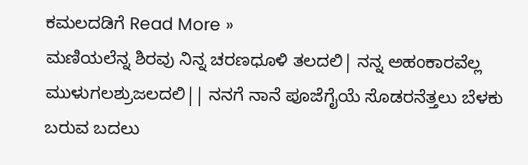ಕಮಲದಡಿಗೆ Read More »
ಮಣಿಯಲೆನ್ನ ಶಿರವು ನಿನ್ನ ಚರಣಧೂಳಿ ತಲದಲಿ| ನನ್ನ ಅಹಂಕಾರವೆಲ್ಲ ಮುಳುಗಲಶ್ರುಜಲದಲಿ|| ನನಗೆ ನಾನೆ ಪೂಜೆಗೈಯೆ ಸೊಡರನೆತ್ತಲು ಬೆಳಕು ಬರುವ ಬದಲು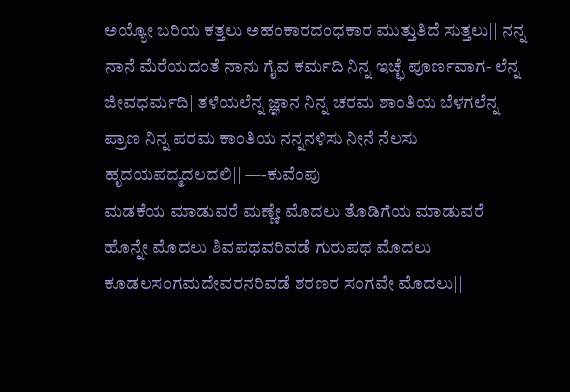ಅಯ್ಯೋ ಬರಿಯ ಕತ್ತಲು ಅಹಂಕಾರದಂಧಕಾರ ಮುತ್ತುತಿದೆ ಸುತ್ತಲು|| ನನ್ನ ನಾನೆ ಮೆರೆಯದಂತೆ ನಾನು ಗೈವ ಕರ್ಮದಿ ನಿನ್ನ ಇಚ್ಛೆ ಪೂರ್ಣವಾಗ- ಲೆನ್ನ ಜೀವಧರ್ಮದಿ| ತಳೆಯಲೆನ್ನ ಜ್ಞಾನ ನಿನ್ನ ಚರಮ ಶಾಂತಿಯ ಬೆಳಗಲೆನ್ನ ಪ್ರಾಣ ನಿನ್ನ ಪರಮ ಕಾಂತಿಯ ನನ್ನನಳಿಸು ನೀನೆ ನೆಲಸು ಹೃದಯಪದ್ಮದಲದಲಿ|| —-ಕುವೆಂಪು
ಮಡಕೆಯ ಮಾಡುವರೆ ಮಣ್ಣೇ ಮೊದಲು ತೊಡಿಗೆಯ ಮಾಡುವರೆ ಹೊನ್ನೇ ಮೊದಲು ಶಿವಪಥವರಿವಡೆ ಗುರುಪಥ ಮೊದಲು ಕೂಡಲಸಂಗಮದೇವರನರಿವಡೆ ಶರಣರ ಸಂಗವೇ ಮೊದಲು||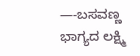—-ಬಸವಣ್ಣ
ಭಾಗ್ಯದ ಲಕ್ಷ್ಮಿ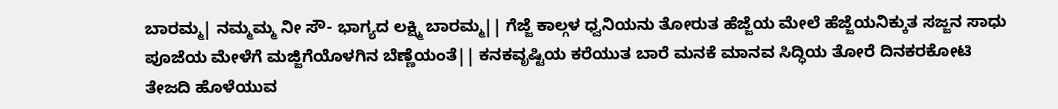ಬಾರಮ್ಮ| ನಮ್ಮಮ್ಮ ನೀ ಸೌ- ಭಾಗ್ಯದ ಲಕ್ಷ್ಮಿ ಬಾರಮ್ಮ|| ಗೆಜ್ಜೆ ಕಾಲ್ಗಳ ಧ್ವನಿಯನು ತೋರುತ ಹೆಜ್ಜೆಯ ಮೇಲೆ ಹೆಜ್ಜೆಯನಿಕ್ಕುತ ಸಜ್ಜನ ಸಾಧು ಪೂಜೆಯ ಮೇಳೆಗೆ ಮಜ್ಜಿಗೆಯೊಳಗಿನ ಬೆಣ್ಣೆಯಂತೆ|| ಕನಕವೃಷ್ಟಿಯ ಕರೆಯುತ ಬಾರೆ ಮನಕೆ ಮಾನವ ಸಿದ್ಧಿಯ ತೋರೆ ದಿನಕರಕೋಟಿ ತೇಜದಿ ಹೊಳೆಯುವ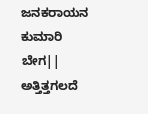ಜನಕರಾಯನ ಕುಮಾರಿ ಬೇಗ|| ಅತ್ತಿತ್ತಗಲದೆ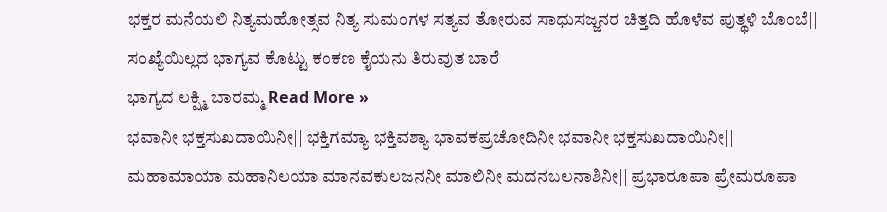ಭಕ್ತರ ಮನೆಯಲಿ ನಿತ್ಯಮಹೋತ್ಸವ ನಿತ್ಯ ಸುಮಂಗಳ ಸತ್ಯವ ತೋರುವ ಸಾಧುಸಜ್ಜನರ ಚಿತ್ತದಿ ಹೊಳೆವ ಪುತ್ಥಳಿ ಬೊಂಬೆ|| ಸಂಖ್ಯೆಯಿಲ್ಲದ ಭಾಗ್ಯವ ಕೊಟ್ಟು ಕಂಕಣ ಕೈಯನು ತಿರುವುತ ಬಾರೆ
ಭಾಗ್ಯದ ಲಕ್ಷ್ಮಿ ಬಾರಮ್ಮ Read More »
ಭವಾನೀ ಭಕ್ತಸುಖದಾಯಿನೀ|| ಭಕ್ತಿಗಮ್ಯಾ ಭಕ್ತಿವಶ್ಯಾ ಭಾವಕಪ್ರಚೋದಿನೀ ಭವಾನೀ ಭಕ್ತಸುಖದಾಯಿನೀ|| ಮಹಾಮಾಯಾ ಮಹಾನಿಲಯಾ ಮಾನವಕುಲಜನನೀ ಮಾಲಿನೀ ಮದನಬಲನಾಶಿನೀ|| ಪ್ರಭಾರೂಪಾ ಪ್ರೇಮರೂಪಾ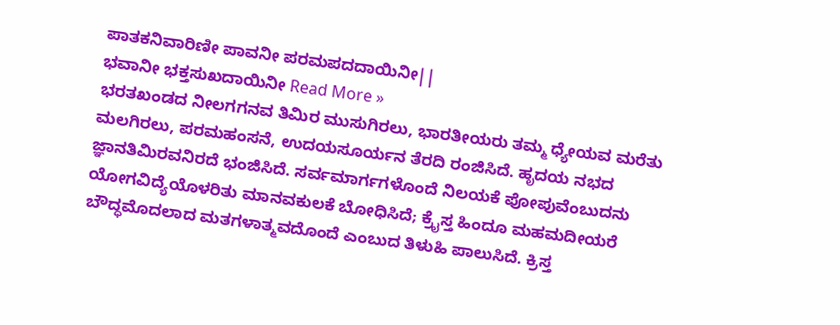ಪಾತಕನಿವಾರಿಣೀ ಪಾವನೀ ಪರಮಪದದಾಯಿನೀ||
ಭವಾನೀ ಭಕ್ತಸುಖದಾಯಿನೀ Read More »
ಭರತಖಂಡದ ನೀಲಗಗನವ ತಿಮಿರ ಮುಸುಗಿರಲು, ಭಾರತೀಯರು ತಮ್ಮ ಧ್ಯೇಯವ ಮರೆತು ಮಲಗಿರಲು, ಪರಮಹಂಸನೆ, ಉದಯಸೂರ್ಯನ ತೆರದಿ ರಂಜಿಸಿದೆ. ಹೃದಯ ನಭದ ಜ್ಞಾನತಿಮಿರವನಿರದೆ ಭಂಜಿಸಿದೆ. ಸರ್ವಮಾರ್ಗಗಳೊಂದೆ ನಿಲಯಕೆ ಪೋಪುವೆಂಬುದನು ಯೋಗವಿದ್ಯೆಯೊಳರಿತು ಮಾನವಕುಲಕೆ ಬೋಧಿಸಿದೆ; ಕ್ರೈಸ್ತ ಹಿಂದೂ ಮಹಮದೀಯರೆ ಬೌದ್ಧಮೊದಲಾದ ಮತಗಳಾತ್ಮವದೊಂದೆ ಎಂಬುದ ತಿಳುಹಿ ಪಾಲುಸಿದೆ. ಕ್ರಿಸ್ತ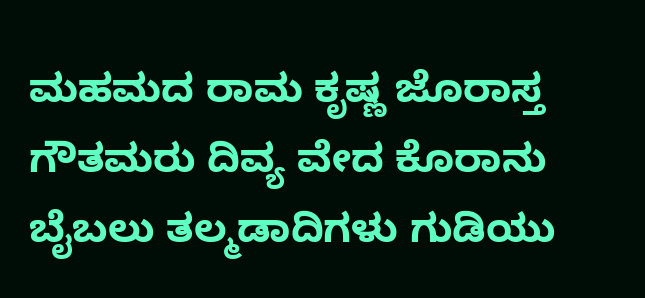ಮಹಮದ ರಾಮ ಕೃಷ್ಣ ಜೊರಾಸ್ತ ಗೌತಮರು ದಿವ್ಯ ವೇದ ಕೊರಾನು ಬೈಬಲು ತಲ್ಮಡಾದಿಗಳು ಗುಡಿಯು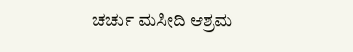ಚರ್ಚು ಮಸೀದಿ ಆಶ್ರಮ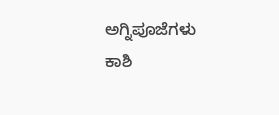ಅಗ್ನಿಪೂಜೆಗಳು ಕಾಶಿ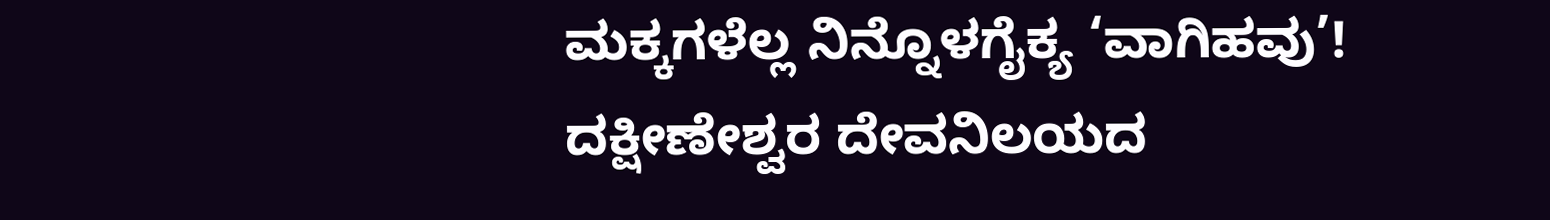ಮಕ್ಕಗಳೆಲ್ಲ ನಿನ್ನೊಳಗೈಕ್ಯ ‘ವಾಗಿಹವು’! ದಕ್ಷೀಣೇಶ್ವರ ದೇವನಿಲಯದ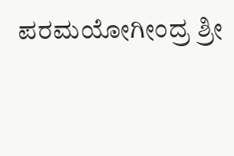ಪರಮಯೋಗೀಂದ್ರ ಶ್ರೀ